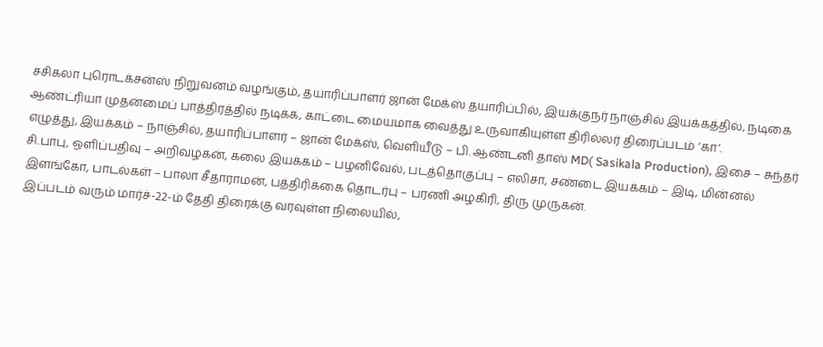சசிகலா புரொடக்சன்ஸ் நிறுவனம் வழங்கும், தயாரிப்பாளர் ஜான் மேக்ஸ் தயாரிப்பில், இயக்குநர் நாஞ்சில் இயக்கத்தில், நடிகை ஆண்ட்ரியா முதன்மைப் பாத்திரத்தில் நடிக்க, காட்டை மையமாக வைத்து உருவாகியுள்ள திரில்லர் திரைப்படம் ‘கா’.
எழுத்து, இயக்கம் – நாஞ்சில், தயாரிப்பாளர் – ஜான் மேக்ஸ், வெளியீடு – பி. ஆண்டனி தாஸ் MD( Sasikala Production), இசை – சுந்தர் சி.பாபு, ஒளிப்பதிவு – அறிவழகன், கலை இயக்கம் – பழனிவேல், படத்தொகுப்பு – எலிசா, சண்டை இயக்கம் – இடி, மின்னல் இளங்கோ, பாடல்கள் – பாலா சீதாராமன், பத்திரிக்கை தொடர்பு – பரணி அழகிரி, திரு முருகன்.
இப்படம் வரும் மார்ச்-22-ம் தேதி திரைக்கு வரவுள்ள நிலையில்,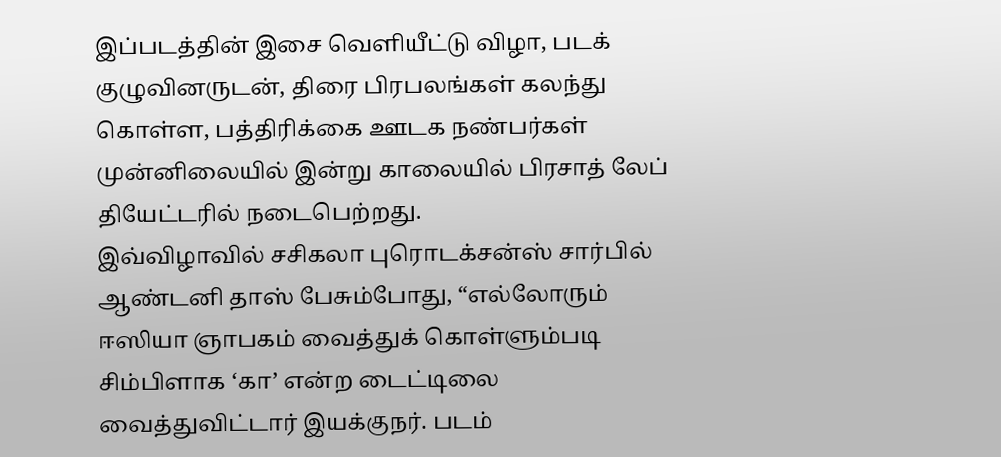இப்படத்தின் இசை வெளியீட்டு விழா, படக் குழுவினருடன், திரை பிரபலங்கள் கலந்து கொள்ள, பத்திரிக்கை ஊடக நண்பர்கள் முன்னிலையில் இன்று காலையில் பிரசாத் லேப் தியேட்டரில் நடைபெற்றது.
இவ்விழாவில் சசிகலா புரொடக்சன்ஸ் சார்பில் ஆண்டனி தாஸ் பேசும்போது, “எல்லோரும் ஈஸியா ஞாபகம் வைத்துக் கொள்ளும்படி சிம்பிளாக ‘கா’ என்ற டைட்டிலை வைத்துவிட்டார் இயக்குநர். படம்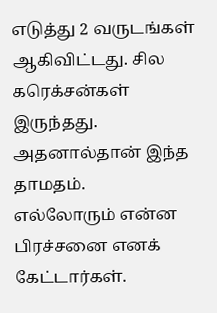எடுத்து 2 வருடங்கள் ஆகிவிட்டது. சில கரெக்சன்கள் இருந்தது. அதனால்தான் இந்த தாமதம்.
எல்லோரும் என்ன பிரச்சனை எனக் கேட்டார்கள்.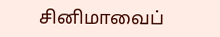சினிமாவைப்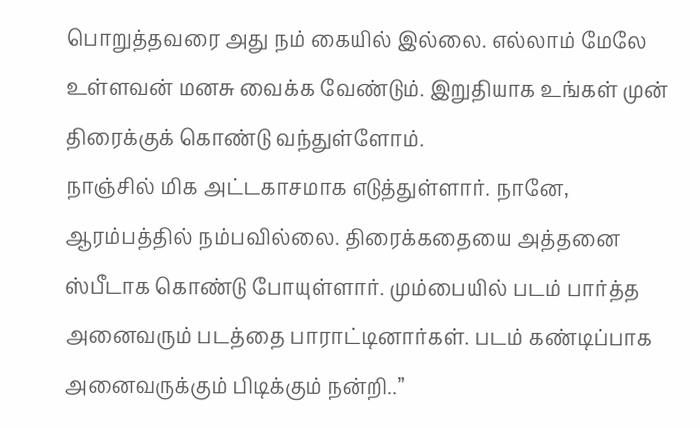பொறுத்தவரை அது நம் கையில் இல்லை. எல்லாம் மேலே உள்ளவன் மனசு வைக்க வேண்டும். இறுதியாக உங்கள் முன் திரைக்குக் கொண்டு வந்துள்ளோம்.
நாஞ்சில் மிக அட்டகாசமாக எடுத்துள்ளார். நானே, ஆரம்பத்தில் நம்பவில்லை. திரைக்கதையை அத்தனை ஸ்பீடாக கொண்டு போயுள்ளார். மும்பையில் படம் பார்த்த அனைவரும் படத்தை பாராட்டினார்கள். படம் கண்டிப்பாக அனைவருக்கும் பிடிக்கும் நன்றி..”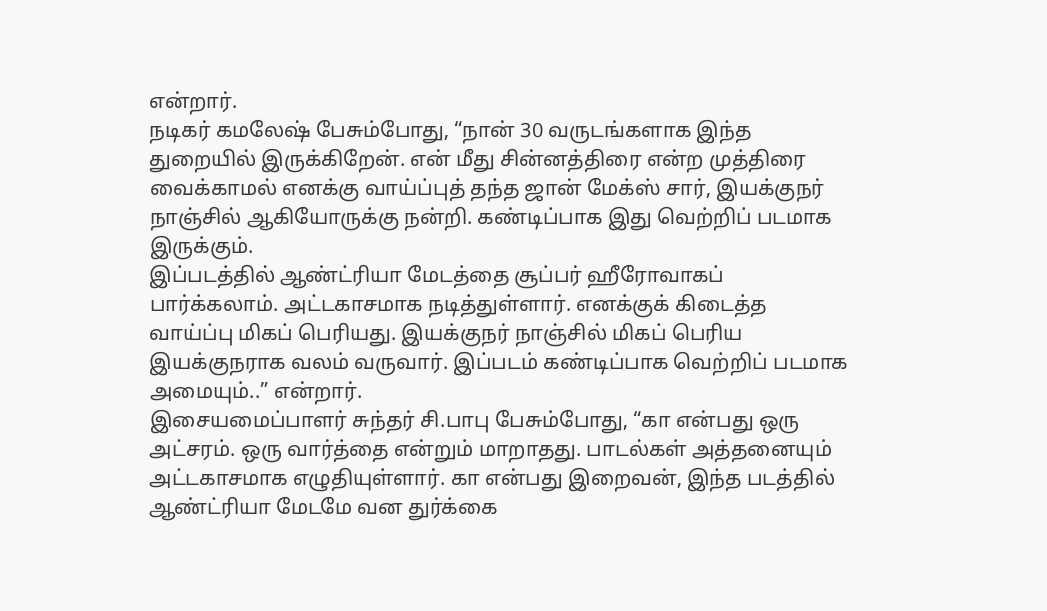என்றார்.
நடிகர் கமலேஷ் பேசும்போது, “நான் 30 வருடங்களாக இந்த துறையில் இருக்கிறேன். என் மீது சின்னத்திரை என்ற முத்திரை வைக்காமல் எனக்கு வாய்ப்புத் தந்த ஜான் மேக்ஸ் சார், இயக்குநர் நாஞ்சில் ஆகியோருக்கு நன்றி. கண்டிப்பாக இது வெற்றிப் படமாக இருக்கும்.
இப்படத்தில் ஆண்ட்ரியா மேடத்தை சூப்பர் ஹீரோவாகப் பார்க்கலாம். அட்டகாசமாக நடித்துள்ளார். எனக்குக் கிடைத்த வாய்ப்பு மிகப் பெரியது. இயக்குநர் நாஞ்சில் மிகப் பெரிய இயக்குநராக வலம் வருவார். இப்படம் கண்டிப்பாக வெற்றிப் படமாக அமையும்..” என்றார்.
இசையமைப்பாளர் சுந்தர் சி.பாபு பேசும்போது, “கா என்பது ஒரு அட்சரம். ஒரு வார்த்தை என்றும் மாறாதது. பாடல்கள் அத்தனையும் அட்டகாசமாக எழுதியுள்ளார். கா என்பது இறைவன், இந்த படத்தில் ஆண்ட்ரியா மேடமே வன துர்க்கை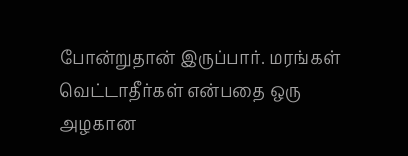போன்றுதான் இருப்பார். மரங்கள் வெட்டாதீர்கள் என்பதை ஒரு அழகான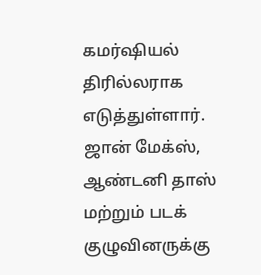கமர்ஷியல் திரில்லராக எடுத்துள்ளார். ஜான் மேக்ஸ், ஆண்டனி தாஸ் மற்றும் படக் குழுவினருக்கு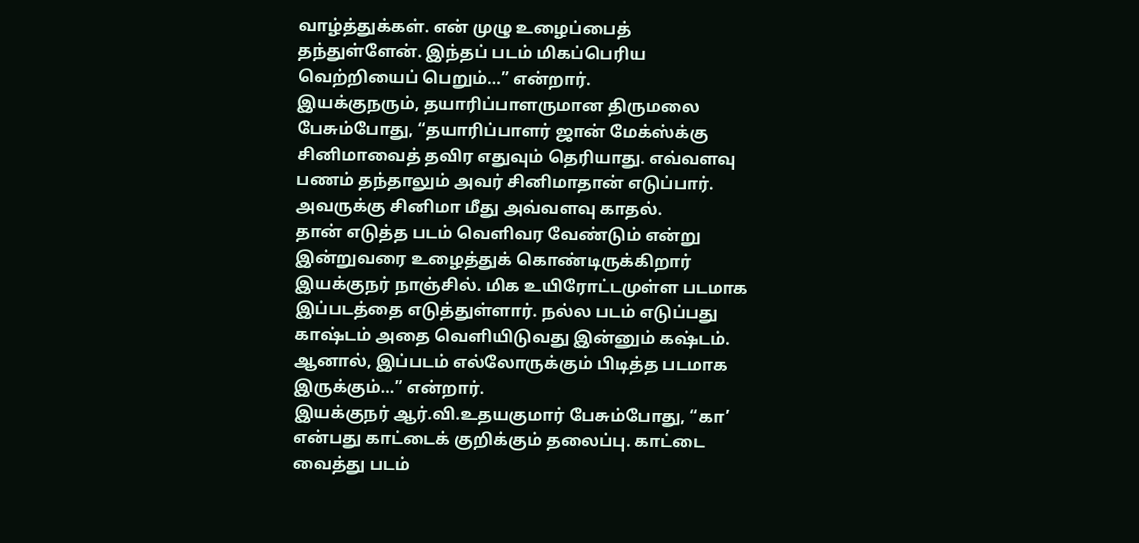வாழ்த்துக்கள். என் முழு உழைப்பைத் தந்துள்ளேன். இந்தப் படம் மிகப்பெரிய வெற்றியைப் பெறும்…” என்றார்.
இயக்குநரும், தயாரிப்பாளருமான திருமலை பேசும்போது, “தயாரிப்பாளர் ஜான் மேக்ஸ்க்கு சினிமாவைத் தவிர எதுவும் தெரியாது. எவ்வளவு பணம் தந்தாலும் அவர் சினிமாதான் எடுப்பார். அவருக்கு சினிமா மீது அவ்வளவு காதல்.
தான் எடுத்த படம் வெளிவர வேண்டும் என்று இன்றுவரை உழைத்துக் கொண்டிருக்கிறார் இயக்குநர் நாஞ்சில். மிக உயிரோட்டமுள்ள படமாக இப்படத்தை எடுத்துள்ளார். நல்ல படம் எடுப்பது காஷ்டம் அதை வெளியிடுவது இன்னும் கஷ்டம். ஆனால், இப்படம் எல்லோருக்கும் பிடித்த படமாக இருக்கும்…” என்றார்.
இயக்குநர் ஆர்.வி.உதயகுமார் பேசும்போது, “கா’ என்பது காட்டைக் குறிக்கும் தலைப்பு. காட்டை வைத்து படம்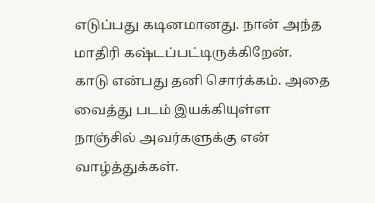எடுப்பது கடினமானது. நான் அந்த மாதிரி கஷ்டப்பட்டிருக்கிறேன்.
காடு என்பது தனி சொர்க்கம். அதை வைத்து படம் இயக்கியுள்ள நாஞ்சில் அவர்களுக்கு என் வாழ்த்துக்கள்.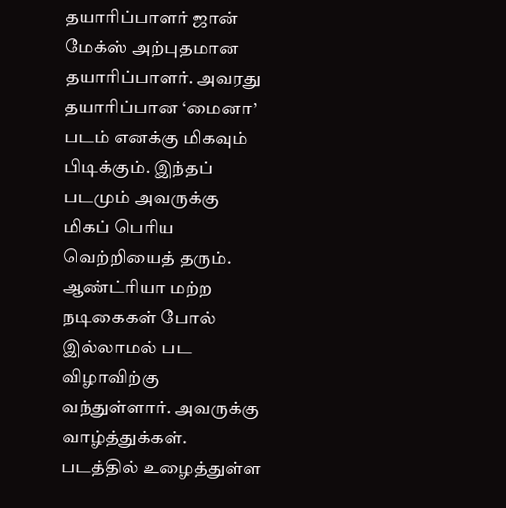தயாரிப்பாளர் ஜான் மேக்ஸ் அற்புதமான தயாரிப்பாளர். அவரது தயாரிப்பான ‘மைனா’ படம் எனக்கு மிகவும் பிடிக்கும். இந்தப் படமும் அவருக்கு மிகப் பெரிய வெற்றியைத் தரும்.
ஆண்ட்ரியா மற்ற நடிகைகள் போல் இல்லாமல் பட விழாவிற்கு வந்துள்ளார். அவருக்கு வாழ்த்துக்கள். படத்தில் உழைத்துள்ள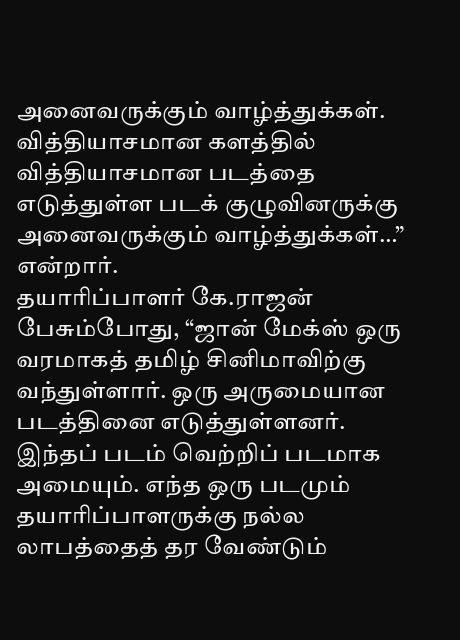அனைவருக்கும் வாழ்த்துக்கள். வித்தியாசமான களத்தில் வித்தியாசமான படத்தை எடுத்துள்ள படக் குழுவினருக்கு அனைவருக்கும் வாழ்த்துக்கள்…” என்றார்.
தயாரிப்பாளர் கே.ராஜன் பேசும்போது, “ஜான் மேக்ஸ் ஒரு வரமாகத் தமிழ் சினிமாவிற்கு வந்துள்ளார். ஒரு அருமையான படத்தினை எடுத்துள்ளனர். இந்தப் படம் வெற்றிப் படமாக அமையும். எந்த ஒரு படமும் தயாரிப்பாளருக்கு நல்ல லாபத்தைத் தர வேண்டும்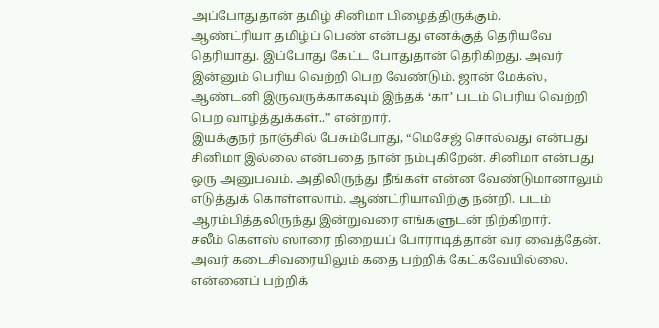அப்போதுதான் தமிழ் சினிமா பிழைத்திருக்கும்.
ஆண்ட்ரியா தமிழ்ப் பெண் என்பது எனக்குத் தெரியவே தெரியாது. இப்போது கேட்ட போதுதான் தெரிகிறது. அவர் இன்னும் பெரிய வெற்றி பெற வேண்டும். ஜான் மேக்ஸ், ஆண்டனி இருவருக்காகவும் இந்தக் ‘கா’ படம் பெரிய வெற்றி பெற வாழ்த்துக்கள்..” என்றார்.
இயக்குநர் நாஞ்சில் பேசும்போது, “மெசேஜ் சொல்வது என்பது சினிமா இல்லை என்பதை நான் நம்புகிறேன். சினிமா என்பது ஒரு அனுபவம். அதிலிருந்து நீங்கள் என்ன வேண்டுமானாலும் எடுத்துக் கொள்ளலாம். ஆண்ட்ரியாவிற்கு நன்றி. படம் ஆரம்பித்தலிருந்து இன்றுவரை எங்களுடன் நிற்கிறார்.
சலீம் கௌஸ் ஸாரை நிறையப் போராடித்தான் வர வைத்தேன். அவர் கடைசிவரையிலும் கதை பற்றிக் கேட்கவேயில்லை. என்னைப் பற்றிக்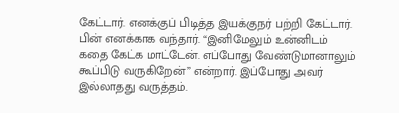கேட்டார். எனக்குப் பிடித்த இயக்குநர் பற்றி கேட்டார். பின் எனக்காக வந்தார். “இனிமேலும் உன்னிடம் கதை கேட்க மாட்டேன். எப்போது வேண்டுமானாலும் கூப்பிடு வருகிறேன்” என்றார். இப்போது அவர் இல்லாதது வருத்தம்.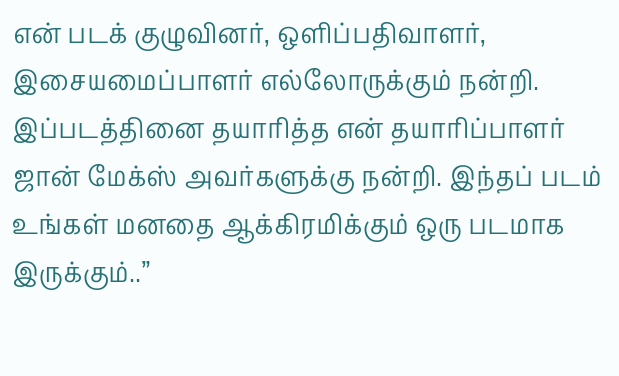என் படக் குழுவினர், ஒளிப்பதிவாளர், இசையமைப்பாளர் எல்லோருக்கும் நன்றி. இப்படத்தினை தயாரித்த என் தயாரிப்பாளர் ஜான் மேக்ஸ் அவர்களுக்கு நன்றி. இந்தப் படம் உங்கள் மனதை ஆக்கிரமிக்கும் ஒரு படமாக இருக்கும்..”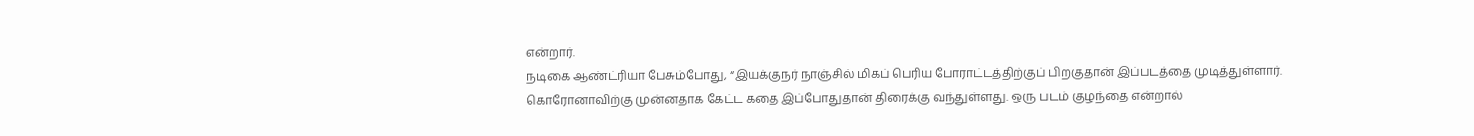என்றார்.
நடிகை ஆண்ட்ரியா பேசும்போது, “இயக்குநர் நாஞ்சில் மிகப் பெரிய போராட்டத்திற்குப் பிறகுதான் இப்படத்தை முடித்துள்ளார். கொரோனாவிற்கு முன்னதாக கேட்ட கதை இப்போதுதான் திரைக்கு வந்துள்ளது. ஒரு படம் குழந்தை என்றால்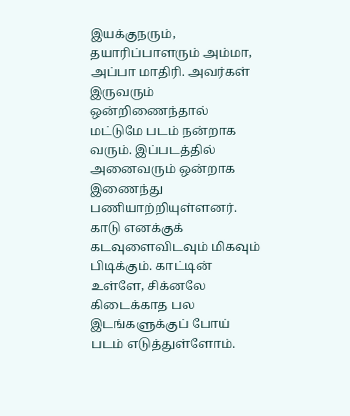இயக்குநரும், தயாரிப்பாளரும் அம்மா, அப்பா மாதிரி. அவர்கள் இருவரும் ஒன்றிணைந்தால் மட்டுமே படம் நன்றாக வரும். இப்படத்தில் அனைவரும் ஒன்றாக இணைந்து பணியாற்றியுள்ளனர்.
காடு எனக்குக் கடவுளைவிடவும் மிகவும் பிடிக்கும். காட்டின் உள்ளே, சிக்னலே கிடைக்காத பல இடங்களுக்குப் போய் படம் எடுத்துள்ளோம்.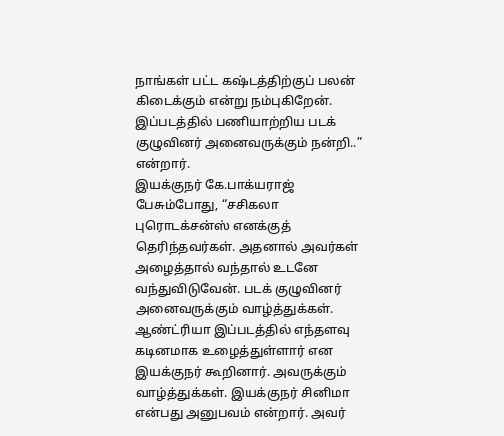நாங்கள் பட்ட கஷ்டத்திற்குப் பலன் கிடைக்கும் என்று நம்புகிறேன். இப்படத்தில் பணியாற்றிய படக் குழுவினர் அனைவருக்கும் நன்றி..” என்றார்.
இயக்குநர் கே.பாக்யராஜ் பேசும்போது, “சசிகலா புரொடக்சன்ஸ் எனக்குத் தெரிந்தவர்கள். அதனால் அவர்கள் அழைத்தால் வந்தால் உடனே வந்துவிடுவேன். படக் குழுவினர் அனைவருக்கும் வாழ்த்துக்கள்.
ஆண்ட்ரியா இப்படத்தில் எந்தளவு கடினமாக உழைத்துள்ளார் என இயக்குநர் கூறினார். அவருக்கும் வாழ்த்துக்கள். இயக்குநர் சினிமா என்பது அனுபவம் என்றார். அவர்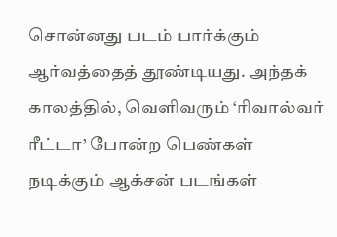சொன்னது படம் பார்க்கும் ஆர்வத்தைத் தூண்டியது. அந்தக் காலத்தில், வெளிவரும் ‘ரிவால்வர் ரீட்டா’ போன்ற பெண்கள் நடிக்கும் ஆக்சன் படங்கள்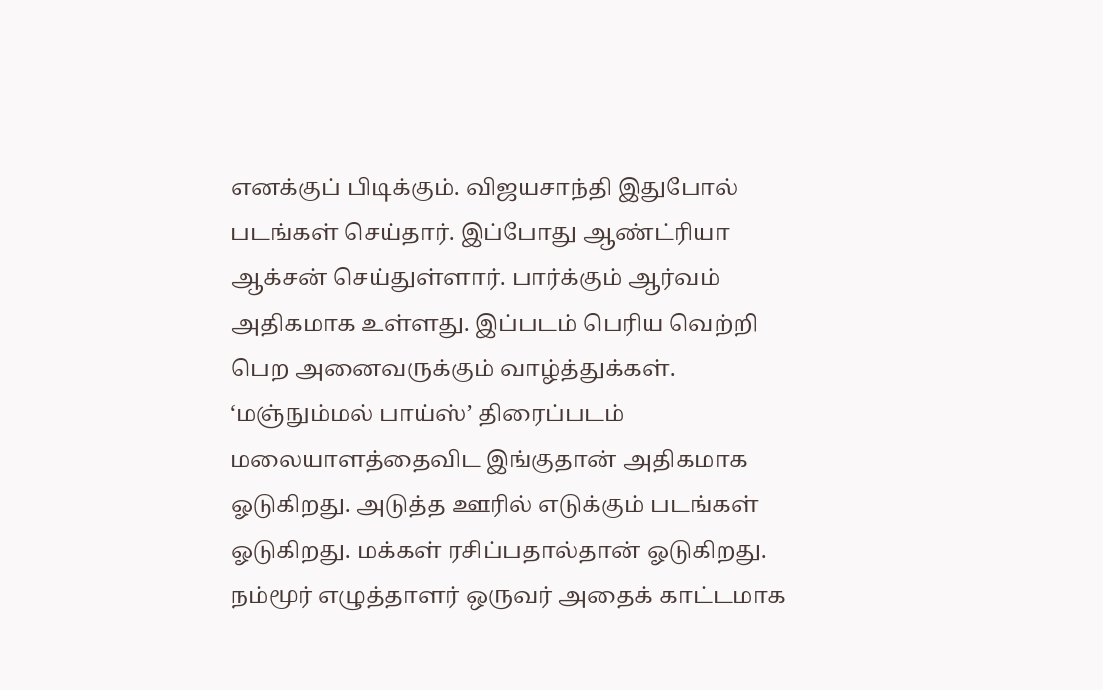எனக்குப் பிடிக்கும். விஜயசாந்தி இதுபோல் படங்கள் செய்தார். இப்போது ஆண்ட்ரியா ஆக்சன் செய்துள்ளார். பார்க்கும் ஆர்வம் அதிகமாக உள்ளது. இப்படம் பெரிய வெற்றி பெற அனைவருக்கும் வாழ்த்துக்கள்.
‘மஞ்நும்மல் பாய்ஸ்’ திரைப்படம் மலையாளத்தைவிட இங்குதான் அதிகமாக ஓடுகிறது. அடுத்த ஊரில் எடுக்கும் படங்கள் ஓடுகிறது. மக்கள் ரசிப்பதால்தான் ஓடுகிறது. நம்மூர் எழுத்தாளர் ஒருவர் அதைக் காட்டமாக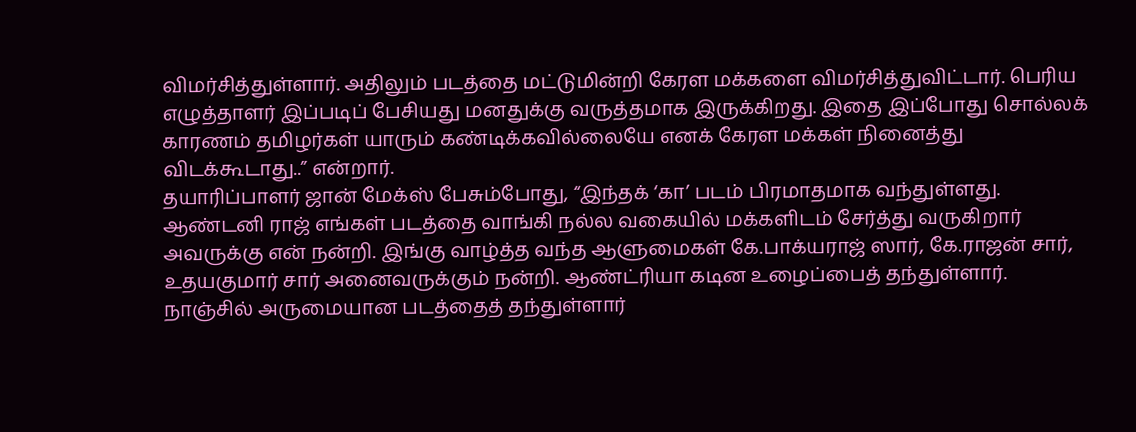விமர்சித்துள்ளார். அதிலும் படத்தை மட்டுமின்றி கேரள மக்களை விமர்சித்துவிட்டார். பெரிய எழுத்தாளர் இப்படிப் பேசியது மனதுக்கு வருத்தமாக இருக்கிறது. இதை இப்போது சொல்லக் காரணம் தமிழர்கள் யாரும் கண்டிக்கவில்லையே எனக் கேரள மக்கள் நினைத்து விடக்கூடாது..” என்றார்.
தயாரிப்பாளர் ஜான் மேக்ஸ் பேசும்போது, “இந்தக் ‘கா’ படம் பிரமாதமாக வந்துள்ளது. ஆண்டனி ராஜ் எங்கள் படத்தை வாங்கி நல்ல வகையில் மக்களிடம் சேர்த்து வருகிறார் அவருக்கு என் நன்றி. இங்கு வாழ்த்த வந்த ஆளுமைகள் கே.பாக்யராஜ் ஸார், கே.ராஜன் சார், உதயகுமார் சார் அனைவருக்கும் நன்றி. ஆண்ட்ரியா கடின உழைப்பைத் தந்துள்ளார். நாஞ்சில் அருமையான படத்தைத் தந்துள்ளார்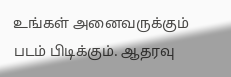உங்கள் அனைவருக்கும் படம் பிடிக்கும். ஆதரவு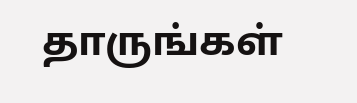தாருங்கள்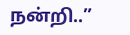நன்றி..”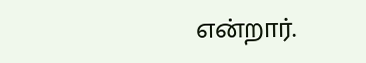என்றார்.